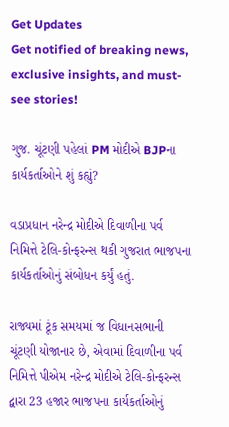Get Updates
Get notified of breaking news, exclusive insights, and must-see stories!

ગુજ. ચૂંટણી પહેલાં PM મોદીએ BJPના કાર્યકર્તાઓને શું કહ્યું?

વડાપ્રધાન નરેન્દ્ર મોદીએ દિવાળીના પર્વ નિમિત્તે ટેલિ-કોન્ફરન્સ થકી ગુજરાત ભાજપના કાર્યકર્તાઓનું સંબોધન કર્યું હતું.

રાજ્યમાં ટૂંક સમયમાં જ વિધાનસભાની ચૂંટણી યોજાનાર છે, એવામાં દિવાળીના પર્વ નિમિત્તે પીએમ નરેન્દ્ર મોદીએ ટેલિ-કોન્ફરન્સ દ્વારા 23 હજાર ભાજપના કાર્યકર્તાઓનું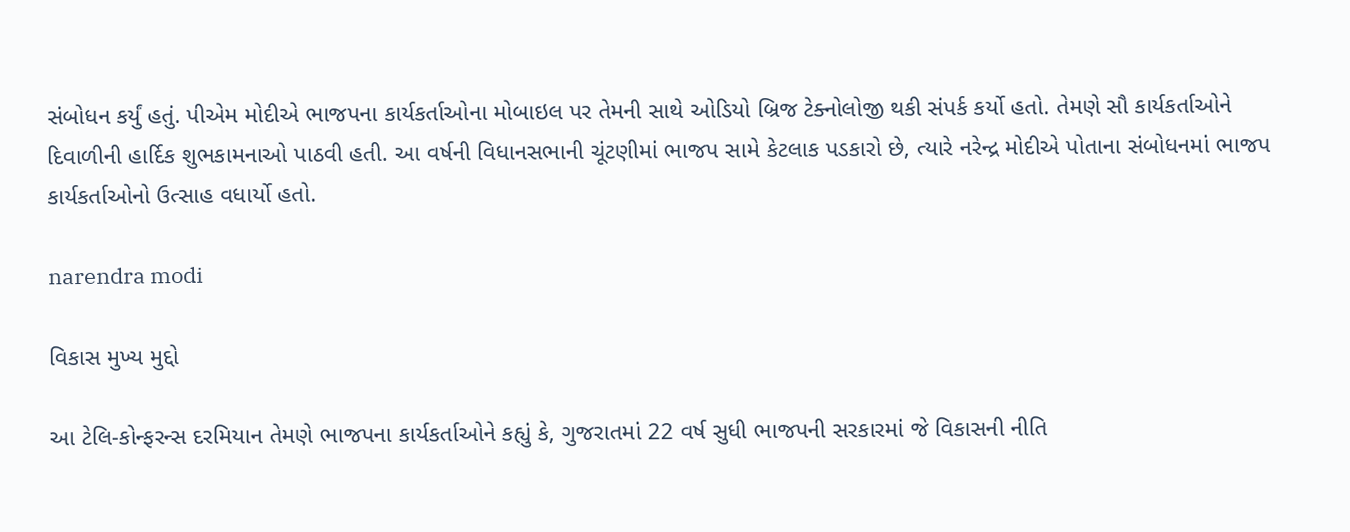સંબોધન કર્યું હતું. પીએમ મોદીએ ભાજપના કાર્યકર્તાઓના મોબાઇલ પર તેમની સાથે ઓડિયો બ્રિજ ટેક્નોલોજી થકી સંપર્ક કર્યો હતો. તેમણે સૌ કાર્યકર્તાઓને દિવાળીની હાર્દિક શુભકામનાઓ પાઠવી હતી. આ વર્ષની વિધાનસભાની ચૂંટણીમાં ભાજપ સામે કેટલાક પડકારો છે, ત્યારે નરેન્દ્ર મોદીએ પોતાના સંબોધનમાં ભાજપ કાર્યકર્તાઓનો ઉત્સાહ વધાર્યો હતો.

narendra modi

વિકાસ મુખ્ય મુદ્દો

આ ટેલિ-કોન્ફરન્સ દરમિયાન તેમણે ભાજપના કાર્યકર્તાઓને કહ્યું કે, ગુજરાતમાં 22 વર્ષ સુધી ભાજપની સરકારમાં જે વિકાસની નીતિ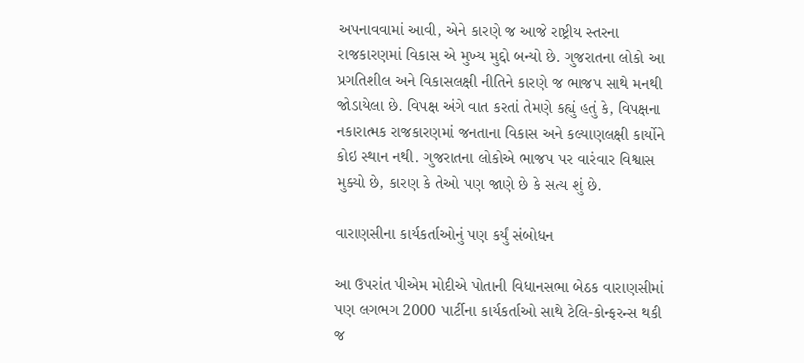અપનાવવામાં આવી, એને કારણે જ આજે રાષ્ટ્રીય સ્તરના રાજકારણમાં વિકાસ એ મુખ્ય મુદ્દો બન્યો છે. ગુજરાતના લોકો આ પ્રગતિશીલ અને વિકાસલક્ષી નીતિને કારણે જ ભાજપ સાથે મનથી જોડાયેલા છે. વિપક્ષ અંગે વાત કરતાં તેમણે કહ્યું હતું કે, વિપક્ષના નકારાત્મક રાજકારણમાં જનતાના વિકાસ અને કલ્યાણલક્ષી કાર્યોને કોઇ સ્થાન નથી. ગુજરાતના લોકોએ ભાજપ પર વારંવાર વિશ્વાસ મુક્યો છે, કારણ કે તેઓ પણ જાણે છે કે સત્ય શું છે.

વારાણસીના કાર્યકર્તાઓનું પણ કર્યું સંબોધન

આ ઉપરાંત પીએમ મોદીએ પોતાની વિધાનસભા બેઠક વારાણસીમાં પણ લગભગ 2000 પાર્ટીના કાર્યકર્તાઓ સાથે ટેલિ-કોન્ફરન્સ થકી જ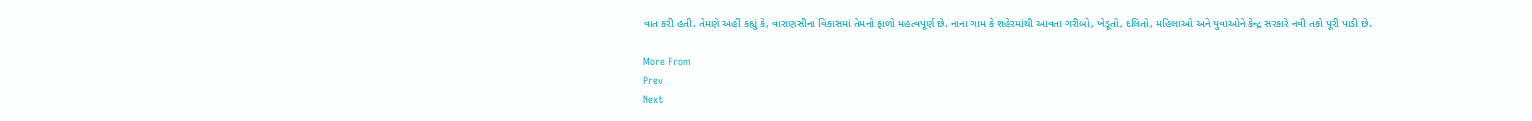વાત કરી હતી. તેમણે અહીં કહ્યું કે, વારાણસીના વિકાસમાં તેમનો ફાળો મહત્વપૂર્ણ છે. નાના ગામ કે શહેરમાંથી આવતા ગરીબો, ખેડૂતો, દલિતો, મહિલાઓ અને યુવાઓને કેન્દ્ર સરકારે નવી તકો પૂરી પાડી છે.

More From
Prev
Next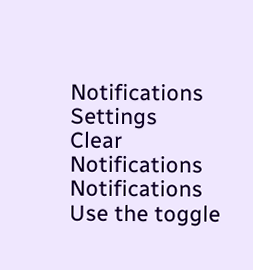Notifications
Settings
Clear Notifications
Notifications
Use the toggle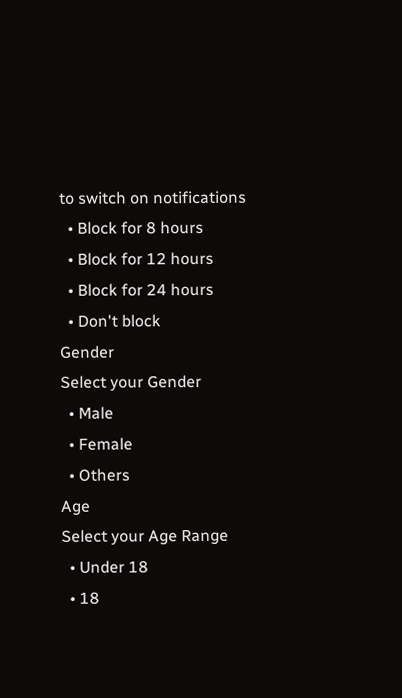to switch on notifications
  • Block for 8 hours
  • Block for 12 hours
  • Block for 24 hours
  • Don't block
Gender
Select your Gender
  • Male
  • Female
  • Others
Age
Select your Age Range
  • Under 18
  • 18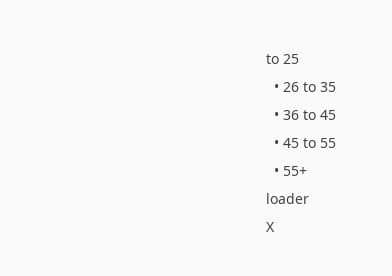to 25
  • 26 to 35
  • 36 to 45
  • 45 to 55
  • 55+
loader
X